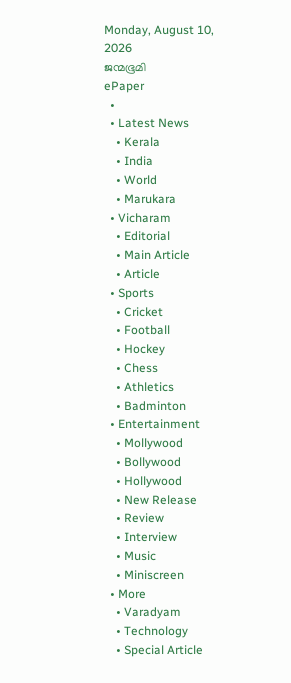Monday, August 10, 2026
ജന്മഭൂമി
ePaper
  •
  • Latest News
    • Kerala
    • India
    • World
    • Marukara
  • Vicharam
    • Editorial
    • Main Article
    • Article
  • Sports
    • Cricket
    • Football
    • Hockey
    • Chess
    • Athletics
    • Badminton
  • Entertainment
    • Mollywood
    • Bollywood
    • Hollywood
    • New Release
    • Review
    • Interview
    • Music
    • Miniscreen
  • More
    • Varadyam
    • Technology
    • Special Article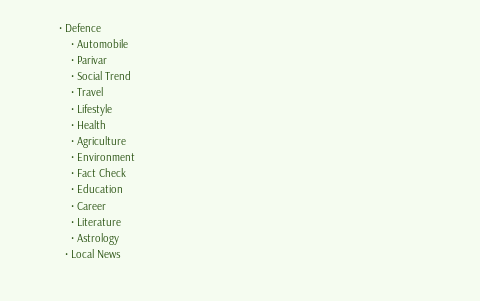• Defence
    • Automobile
    • Parivar
    • Social Trend
    • Travel
    • Lifestyle
    • Health
    • Agriculture
    • Environment
    • Fact Check
    • Education
    • Career
    • Literature
    • Astrology
  • Local News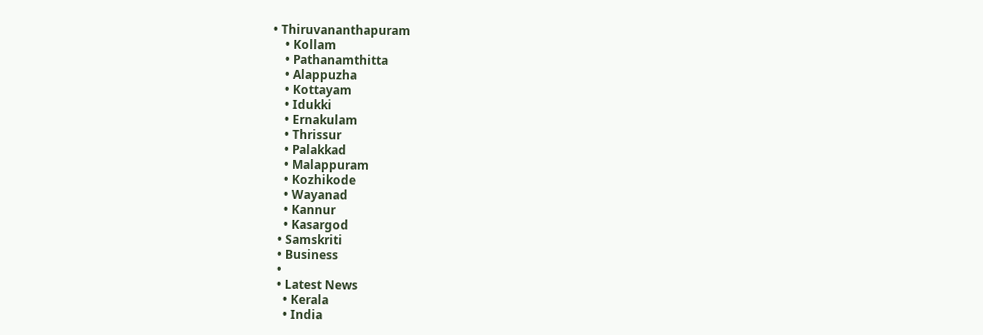• Thiruvananthapuram
    • Kollam
    • Pathanamthitta
    • Alappuzha
    • Kottayam
    • Idukki
    • Ernakulam
    • Thrissur
    • Palakkad
    • Malappuram
    • Kozhikode
    • Wayanad
    • Kannur
    • Kasargod
  • Samskriti
  • Business
  •
  • Latest News
    • Kerala
    • India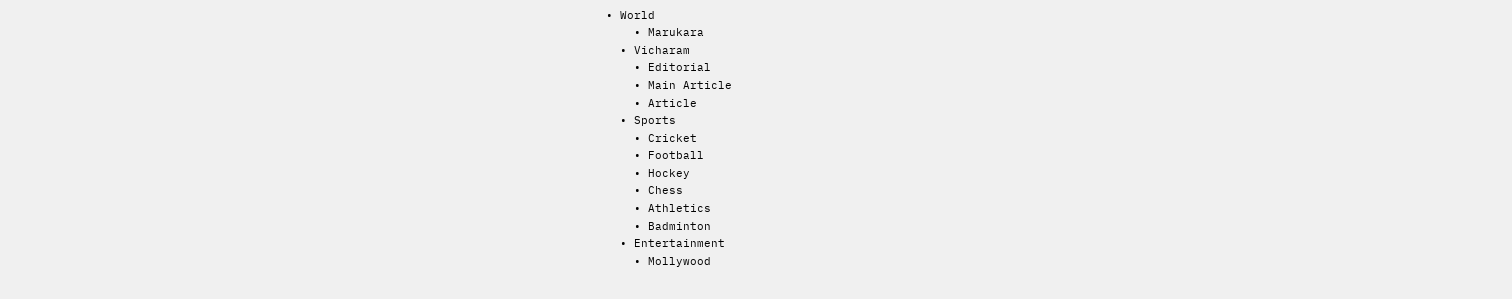• World
    • Marukara
  • Vicharam
    • Editorial
    • Main Article
    • Article
  • Sports
    • Cricket
    • Football
    • Hockey
    • Chess
    • Athletics
    • Badminton
  • Entertainment
    • Mollywood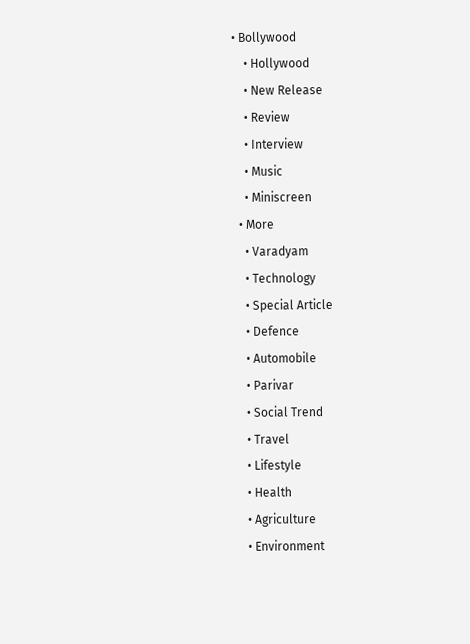• Bollywood
    • Hollywood
    • New Release
    • Review
    • Interview
    • Music
    • Miniscreen
  • More
    • Varadyam
    • Technology
    • Special Article
    • Defence
    • Automobile
    • Parivar
    • Social Trend
    • Travel
    • Lifestyle
    • Health
    • Agriculture
    • Environment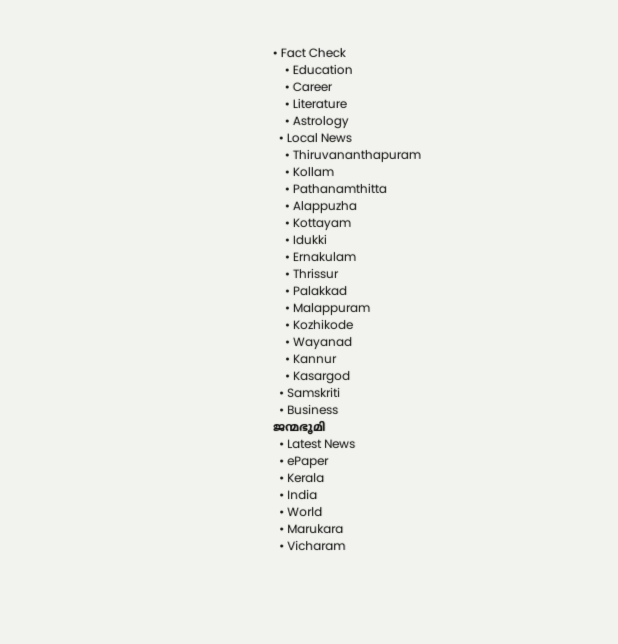• Fact Check
    • Education
    • Career
    • Literature
    • Astrology
  • Local News
    • Thiruvananthapuram
    • Kollam
    • Pathanamthitta
    • Alappuzha
    • Kottayam
    • Idukki
    • Ernakulam
    • Thrissur
    • Palakkad
    • Malappuram
    • Kozhikode
    • Wayanad
    • Kannur
    • Kasargod
  • Samskriti
  • Business
ജന്മഭൂമി
  • Latest News
  • ePaper
  • Kerala
  • India
  • World
  • Marukara
  • Vicharam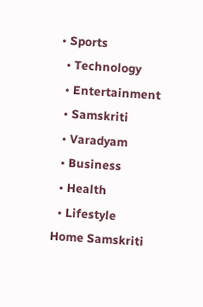• Sports
  • Technology
  • Entertainment
  • Samskriti
  • Varadyam
  • Business
  • Health
  • Lifestyle
Home Samskriti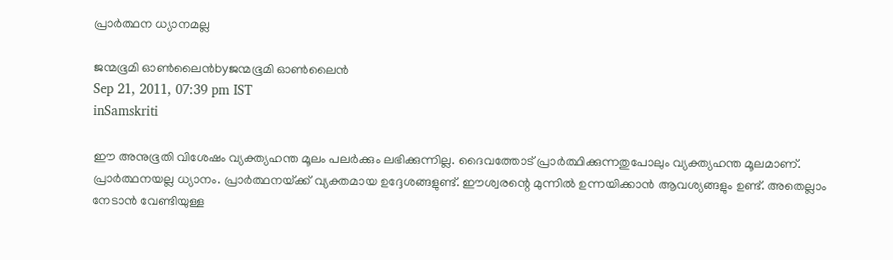പ്രാര്‍ത്ഥന ധ്യാനമല്ല

ജന്മഭൂമി ഓണ്‍ലൈന്‍byജന്മഭൂമി ഓണ്‍ലൈന്‍
Sep 21, 2011, 07:39 pm IST
inSamskriti

ഈ അനുഭൂതി വിശേഷം വ്യക്ത്യഹന്ത മൂലം പലര്‍ക്കും ലഭിക്കുന്നില്ല. ദൈവത്തോട്‌ പ്രാര്‍ത്ഥിക്കുന്നതുപോലും വ്യക്ത്യഹന്ത മൂലമാണ്‌. പ്രാര്‍ത്ഥനയല്ല ധ്യാനം. പ്രാര്‍ത്ഥനയ്‌ക്ക്‌ വ്യക്തമായ ഉദ്ദേശങ്ങളുണ്ട്‌. ഈശ്വരന്റെ മുന്നില്‍ ഉന്നയിക്കാന്‍ ആവശ്യങ്ങളും ഉണ്ട്‌. അതെല്ലാം നേടാന്‍ വേണ്ടിയുള്ള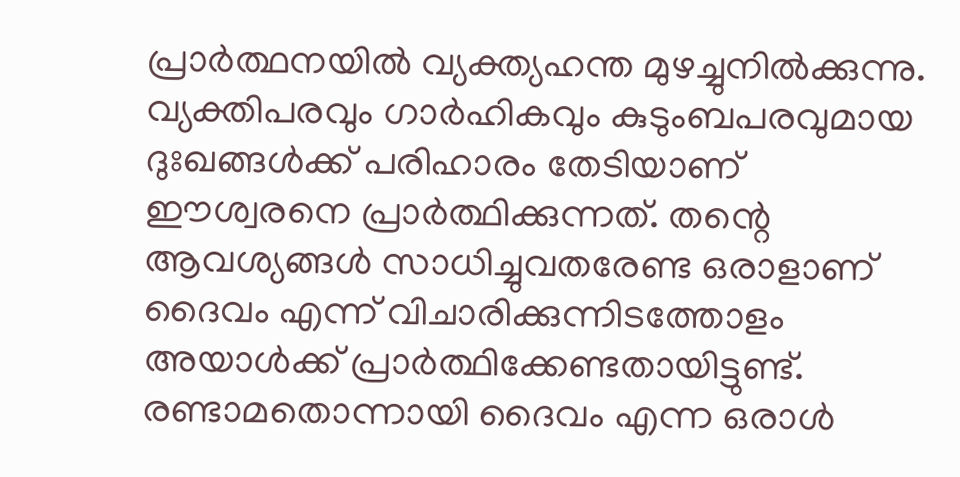പ്രാര്‍ത്ഥനയില്‍ വ്യക്ത്യഹന്ത മുഴച്ചുനില്‍ക്കുന്നു. വ്യക്തിപരവും ഗാര്‍ഹികവും കുടുംബപരവുമായ ദുഃഖങ്ങള്‍ക്ക്‌ പരിഹാരം തേടിയാണ്‌ ഈശ്വരനെ പ്രാര്‍ത്ഥിക്കുന്നത്‌. തന്റെ ആവശ്യങ്ങള്‍ സാധിച്ചുവതരേണ്ട ഒരാളാണ്‌ ദൈവം എന്ന്‌ വിചാരിക്കുന്നിടത്തോളം അയാള്‍ക്ക്‌ പ്രാര്‍ത്ഥിക്കേണ്ടതായിട്ടുണ്ട്‌. രണ്ടാമതൊന്നായി ദൈവം എന്ന ഒരാള്‍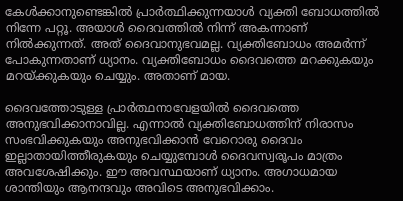കേള്‍ക്കാനുണ്ടെങ്കില്‍ പ്രാര്‍ത്ഥിക്കുന്നയാള്‍ വ്യക്തി ബോധത്തില്‍ നിന്നേ പറ്റൂ. അയാള്‍ ദൈവത്തില്‍ നിന്ന്‌ അകന്നാണ്‌ നില്‍ക്കുന്നത്‌. അത്‌ ദൈവാനുഭവമല്ല. വ്യക്തിബോധം അമര്‍ന്ന്‌ പോകുന്നതാണ്‌ ധ്യാനം. വ്യക്തിബോധം ദൈവത്തെ മറക്കുകയും മറയ്‌ക്കുകയും ചെയ്യും. അതാണ്‌ മായ.

ദൈവത്തോടുള്ള പ്രാര്‍ത്ഥനാവേളയില്‍ ദൈവത്തെ അനുഭവിക്കാനാവില്ല. എന്നാല്‍ വ്യക്തിബോധത്തിന്‌ നിരാസം സംഭവിക്കുകയും അനുഭവിക്കാന്‍ വേറൊരു ദൈവം ഇല്ലാതായിത്തീരുകയും ചെയ്യുമ്പോള്‍ ദൈവസ്വരൂപം മാത്രം അവശേഷിക്കും. ഈ അവസ്ഥയാണ്‌ ധ്യാനം. അഗാധമായ ശാന്തിയും ആനന്ദവും അവിടെ അനുഭവിക്കാം.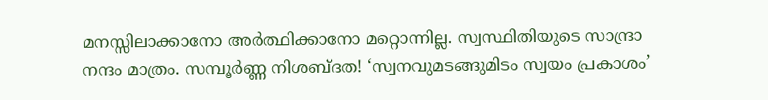മനസ്സിലാക്കാനോ അര്‍ത്ഥിക്കാനോ മറ്റൊന്നില്ല. സ്വസ്ഥിതിയുടെ സാന്ദ്രാ നന്ദം മാത്രം. സമ്പൂര്‍ണ്ണ നിശബ്ദത! ‘സ്വനവുമടങ്ങുമിടം സ്വയം പ്രകാശം’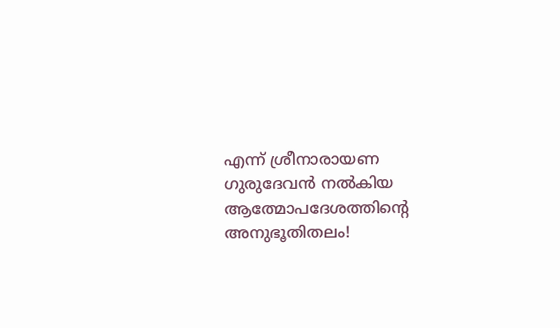എന്ന്‌ ശ്രീനാരായണ ഗുരുദേവന്‍ നല്‍കിയ ആത്മോപദേശത്തിന്റെ അനുഭൂതിതലം!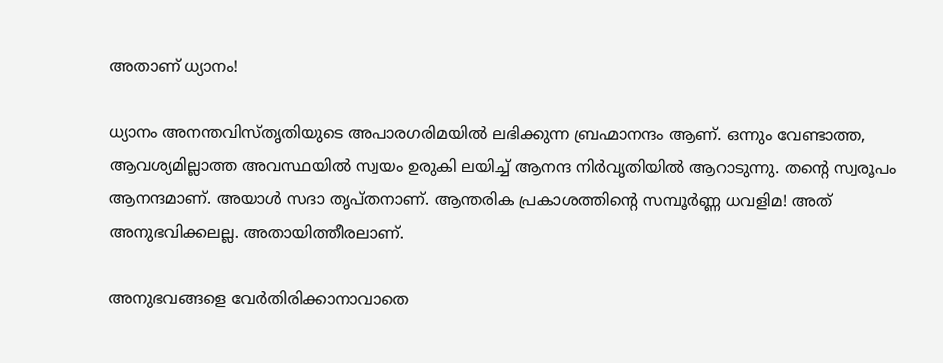അതാണ്‌ ധ്യാനം!

ധ്യാനം അനന്തവിസ്തൃതിയുടെ അപാരഗരിമയില്‍ ലഭിക്കുന്ന ബ്രഹ്മാനന്ദം ആണ്‌. ഒന്നും വേണ്ടാത്ത, ആവശ്യമില്ലാത്ത അവസ്ഥയില്‍ സ്വയം ഉരുകി ലയിച്ച്‌ ആനന്ദ നിര്‍വൃതിയില്‍ ആറാടുന്നു. തന്റെ സ്വരൂപം ആനന്ദമാണ്‌. അയാള്‍ സദാ തൃപ്തനാണ്‌. ആന്തരിക പ്രകാശത്തിന്റെ സമ്പൂര്‍ണ്ണ ധവളിമ! അത്‌ അനുഭവിക്കലല്ല. അതായിത്തീരലാണ്‌.

അനുഭവങ്ങളെ വേര്‍തിരിക്കാനാവാതെ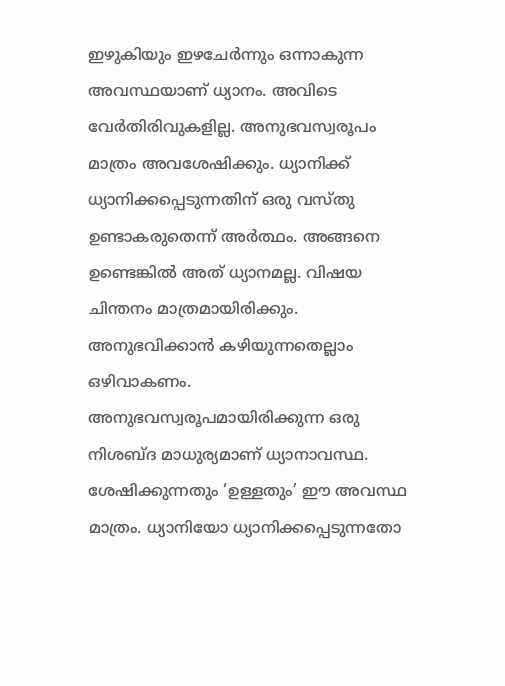ഇഴുകിയും ഇഴചേര്‍ന്നും ഒന്നാകുന്ന അവസ്ഥയാണ്‌ ധ്യാനം. അവിടെ വേര്‍തിരിവുകളില്ല. അനുഭവസ്വരൂപം മാത്രം അവശേഷിക്കും. ധ്യാനിക്ക്‌ ധ്യാനിക്കപ്പെടുന്നതിന്‌ ഒരു വസ്തു ഉണ്ടാകരുതെന്ന്‌ അര്‍ത്ഥം. അങ്ങനെ ഉണ്ടെങ്കില്‍ അത്‌ ധ്യാനമല്ല. വിഷയ ചിന്തനം മാത്രമായിരിക്കും. അനുഭവിക്കാന്‍ കഴിയുന്നതെല്ലാം ഒഴിവാകണം. അനുഭവസ്വരൂപമായിരിക്കുന്ന ഒരു നിശബ്ദ മാധുര്യമാണ്‌ ധ്യാനാവസ്ഥ. ശേഷിക്കുന്നതും ‘ഉള്ളതും’ ഈ അവസ്ഥ മാത്രം. ധ്യാനിയോ ധ്യാനിക്കപ്പെടുന്നതോ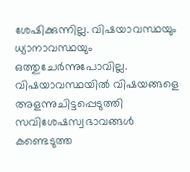ശേഷിക്കുന്നില്ല. വിഷയാവസ്ഥയും ധ്യാനാവസ്ഥയും ഒത്തുചേര്‍ന്നുപോവില്ല. വിഷയാവസ്ഥയില്‍ വിഷയങ്ങളെ അളന്നുചിട്ടപ്പെടുത്തി സവിശേഷസ്വഭാവങ്ങള്‍ കണ്ടെടുത്ത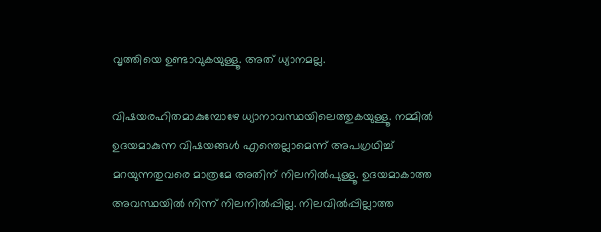വൃത്തിയെ ഉണ്ടാവുകയുള്ളൂ. അത്‌ ധ്യാനമല്ല.

വിഷയരഹിതമാകുമ്പോഴേ ധ്യാനാവസ്ഥയിലെത്തുകയുള്ളൂ. നമ്മില്‍ ഉദയമാകുന്ന വിഷയങ്ങള്‍ എന്തെല്ലാമെന്ന്‌ അപഗ്രഥിച്ച്‌ മറയുന്നതുവരെ മാത്രമേ അതിന്‌ നിലനില്‍പുള്ളൂ. ഉദയമാകാത്ത അവസ്ഥയില്‍ നിന്ന്‌ നിലനില്‍പ്പില്ല. നിലവില്‍പ്പില്ലാത്ത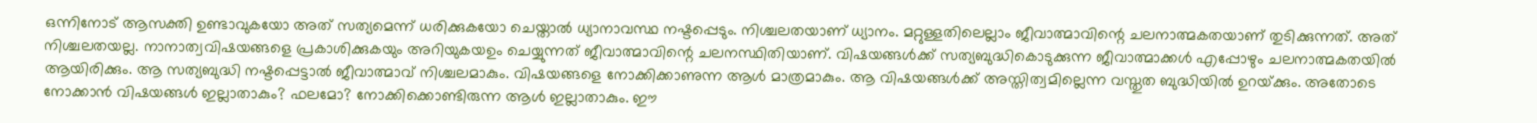ഒന്നിനോട്‌ ആസക്തി ഉണ്ടാവുകയോ അത്‌ സത്യമെന്ന്‌ ധരിക്കുകയോ ചെയ്താല്‍ ധ്യാനാവസ്ഥ നഷ്ടപ്പെടും. നിശ്ചലതയാണ്‌ ധ്യാനം. മറ്റുള്ളതിലെല്ലാം ജീവാത്മാവിന്റെ ചലനാത്മകതയാണ്‌ തുടിക്കുന്നത്‌. അത്‌ നിശ്ചലതയല്ല. നാനാത്വവിഷയങ്ങളെ പ്രകാശിക്കുകയും അറിയുകയഉം ചെയ്യുന്നത്‌ ജീവാത്മാവിന്റെ ചലനസ്ഥിതിയാണ്‌. വിഷയങ്ങള്‍ക്ക്‌ സത്യബുദ്ധികൊടുക്കുന്ന ജീവാത്മാക്കള്‍ എപ്പോഴും ചലനാത്മകതയില്‍ ആയിരിക്കും. ആ സത്യബുദ്ധി നഷ്ടപ്പെട്ടാല്‍ ജീവാത്മാവ്‌ നിശ്ചലമാകും. വിഷയങ്ങളെ നോക്കിക്കാണുന്ന ആള്‍ മാത്രമാകും. ആ വിഷയങ്ങള്‍ക്ക്‌ അസ്തിത്വമില്ലെന്ന വസ്തുത ബുദ്ധിയില്‍ ഉറയ്‌ക്കും. അതോടെ നോക്കാന്‍ വിഷയങ്ങള്‍ ഇല്ലാതാകും? ഫലമോ? നോക്കിക്കൊണ്ടിരുന്ന ആള്‍ ഇല്ലാതാകും. ഈ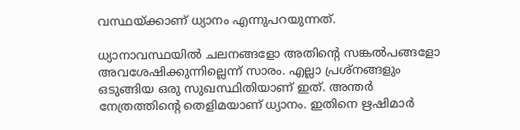വസ്ഥയ്‌ക്കാണ്‌ ധ്യാനം എന്നുപറയുന്നത്‌.

ധ്യാനാവസ്ഥയില്‍ ചലനങ്ങളോ അതിന്റെ സങ്കല്‍പങ്ങളോ അവശേഷിക്കുന്നില്ലെന്ന്‌ സാരം. എല്ലാ പ്രശ്നങ്ങളും ഒടുങ്ങിയ ഒരു സുഖസ്ഥിതിയാണ്‌ ഇത്‌. അന്തര്‍ നേത്രത്തിന്റെ തെളിമയാണ്‌ ധ്യാനം. ഇതിനെ ഋഷിമാര്‍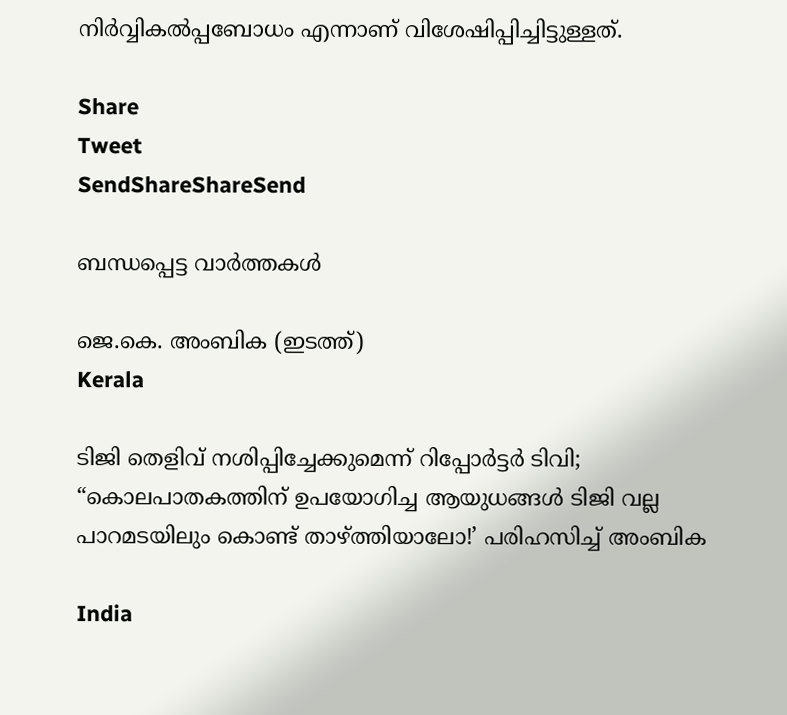നിര്‍വ്വികല്‍പ്പബോധം എന്നാണ്‌ വിശേഷിപ്പിച്ചിട്ടുള്ളത്‌.

Share
Tweet
SendShareShareSend

ബന്ധപ്പെട്ട വാര്‍ത്തകള്‍

ജെ.കെ. അംബിക (ഇടത്ത്)
Kerala

ടിജി തെളിവ് നശിപ്പിച്ചേക്കുമെന്ന് റിപ്പോര്‍ട്ടര്‍ ടിവി; “കൊലപാതകത്തിന് ഉപയോഗിച്ച ആയുധങ്ങൾ ടിജി വല്ല പാറമടയിലും കൊണ്ട് താഴ്‌ത്തിയാലോ!’ പരിഹസിച്ച് അംബിക

India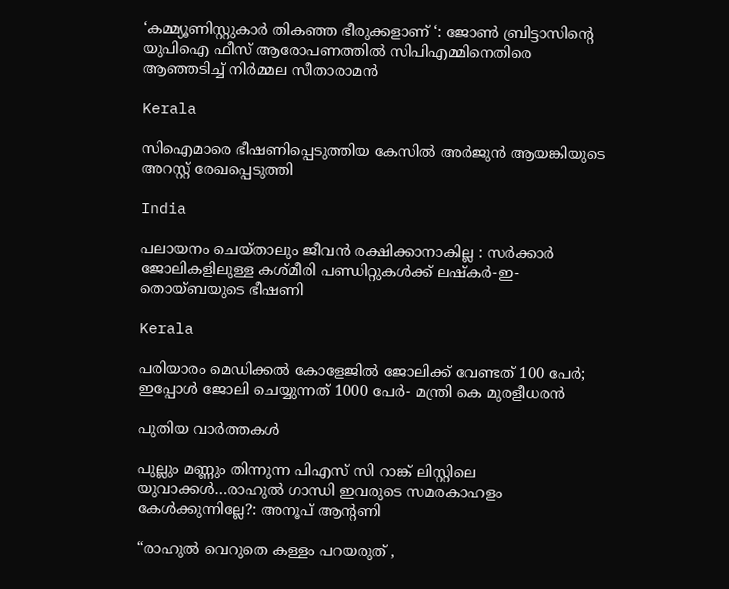‘കമ്മ്യൂണിസ്റ്റുകാർ തികഞ്ഞ ഭീരുക്കളാണ് ‘: ജോൺ ബ്രിട്ടാസിന്റെ യുപിഐ ഫീസ് ആരോപണത്തിൽ സിപിഎമ്മിനെതിരെ ആഞ്ഞടിച്ച് നിർമ്മല സീതാരാമൻ

Kerala

സിഐമാരെ ഭീഷണിപ്പെടുത്തിയ കേസില്‍ അര്‍ജുന്‍ ആയങ്കിയുടെ അറസ്റ്റ് രേഖപ്പെടുത്തി

India

പലായനം ചെയ്താലും ജീവൻ രക്ഷിക്കാനാകില്ല : സർക്കാർ ജോലികളിലുള്ള കശ്മീരി പണ്ഡിറ്റുകൾക്ക് ലഷ്‌കർ-ഇ-തൊയ്ബയുടെ ഭീഷണി

Kerala

പരിയാരം മെഡിക്കല്‍ കോളേജില്‍ ജോലിക്ക് വേണ്ടത് 100 പേര്‍; ഇപ്പോള്‍ ജോലി ചെയ്യുന്നത് 1000 പേര്‍- മന്ത്രി കെ മുരളീധരന്‍

പുതിയ വാര്‍ത്തകള്‍

പുല്ലും മണ്ണും തിന്നുന്ന പിഎസ് സി റാങ്ക് ലിസ്റ്റിലെ യുവാക്കള്‍…രാഹുല്‍ ഗാന്ധി ഇവരുടെ സമരകാഹളം കേള്‍ക്കുന്നില്ലേ?: അനൂപ് ആന്‍റണി

“രാഹുൽ വെറുതെ കള്ളം പറയരുത് ,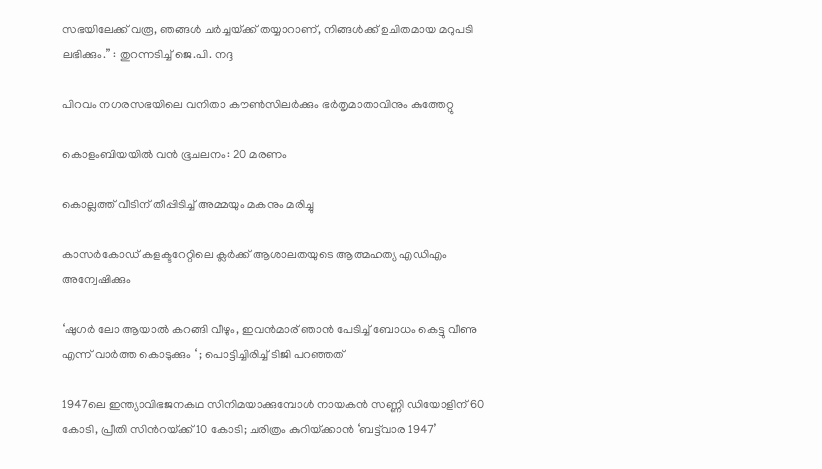സഭയിലേക്ക് വരൂ, ഞങ്ങൾ ചർച്ചയ്‌ക്ക് തയ്യാറാണ്, നിങ്ങൾക്ക് ഉചിതമായ മറുപടി ലഭിക്കും.” : തുറന്നടിച്ച് ജെ.പി. നദ്ദ

പിറവം നഗരസഭയിലെ വനിതാ കൗണ്‍സിലര്‍ക്കും ഭര്‍തൃമാതാവിനും കുത്തേറ്റു

കൊളംബിയയില്‍ വന്‍ ഭൂചലനം: 20 മരണം

കൊല്ലത്ത് വീടിന് തീപ്പിടിച്ച് അമ്മയും മകനും മരിച്ചു

കാസര്‍കോഡ് കളക്ടറേറ്റിലെ ക്ലര്‍ക്ക് ആശാലതയുടെ ആത്മഹത്യ എഡിഎം അന്വേഷിക്കും

‘ഷുഗര്‍ ലോ ആയാല്‍ കറങ്ങി വീഴും, ഇവന്‍മാര് ഞാന്‍ പേടിച്ച് ബോധം കെട്ടു വീണു എന്ന് വാര്‍ത്ത കൊടുക്കും ‘ ; പൊട്ടിച്ചിരിച്ച് ടിജി പറഞ്ഞത്

1947ലെ ഇന്ത്യാവിഭജനകഥ സിനിമയാക്കുമ്പോള്‍ നായകന്‍ സണ്ണി ഡിയോളിന് 60 കോടി, പ്രീതി സിന്‍റയ്‌ക്ക് 10 കോടി; ചരിത്രം കുറിയ്‌ക്കാന്‍ ‘ബട്ട്‌വാര 1947’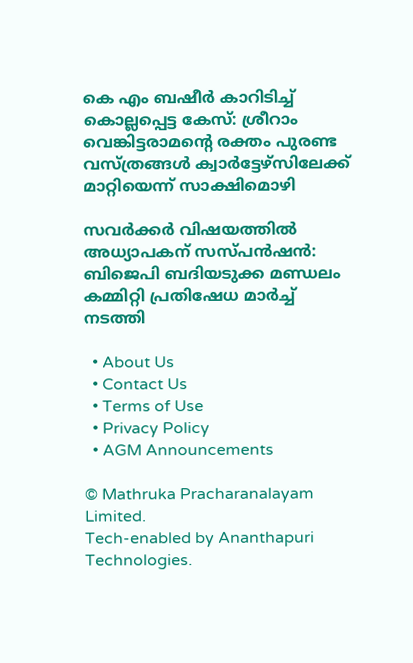കെ എം ബഷീര്‍ കാറിടിച്ച് കൊല്ലപ്പെട്ട കേസ്: ശ്രീറാം വെങ്കിട്ടരാമന്റെ രക്തം പുരണ്ട വസ്ത്രങ്ങള്‍ ക്വാര്‍ട്ടേഴ്‌സിലേക്ക് മാറ്റിയെന്ന് സാക്ഷിമൊഴി

സവര്‍ക്കര്‍ വിഷയത്തില്‍ അധ്യാപകന് സസ്പന്‍ഷന്‍: ബിജെപി ബദിയടുക്ക മണ്ഡലം കമ്മിറ്റി പ്രതിഷേധ മാര്‍ച്ച് നടത്തി

  • About Us
  • Contact Us
  • Terms of Use
  • Privacy Policy
  • AGM Announcements

© Mathruka Pracharanalayam Limited.
Tech-enabled by Ananthapuri Technologies.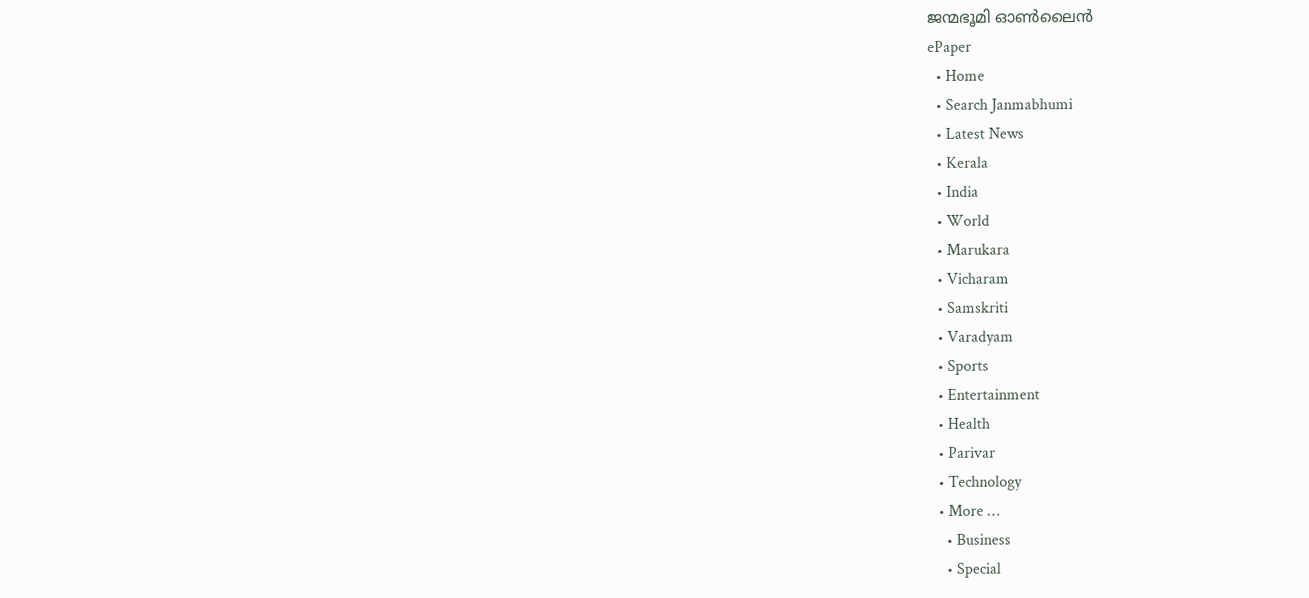ജന്മഭൂമി ഓണ്‍ലൈന്‍
ePaper
  • Home
  • Search Janmabhumi
  • Latest News
  • Kerala
  • India
  • World
  • Marukara
  • Vicharam
  • Samskriti
  • Varadyam
  • Sports
  • Entertainment
  • Health
  • Parivar
  • Technology
  • More …
    • Business
    • Special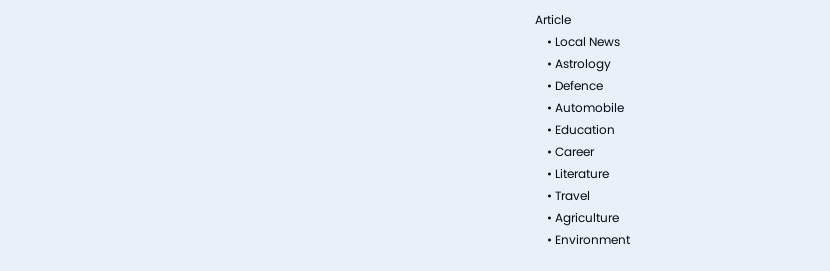Article
    • Local News
    • Astrology
    • Defence
    • Automobile
    • Education
    • Career
    • Literature
    • Travel
    • Agriculture
    • Environment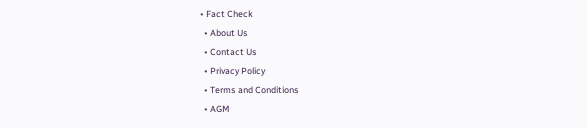• Fact Check
  • About Us
  • Contact Us
  • Privacy Policy
  • Terms and Conditions
  • AGM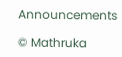Announcements

© Mathruka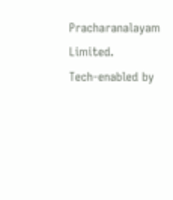Pracharanalayam Limited.
Tech-enabled by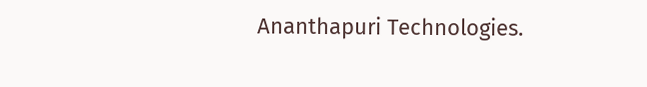Ananthapuri Technologies.